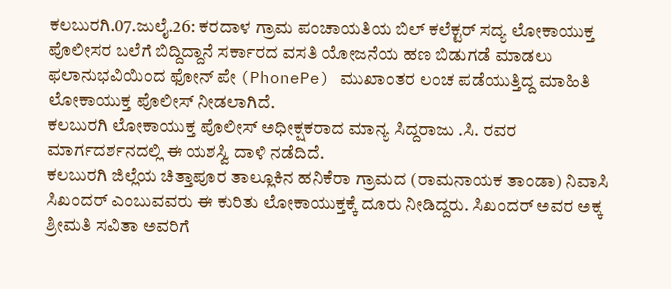ಕಲಬುರಗಿ.07.ಜುಲೈ.26: ಕರದಾಳ ಗ್ರಾಮ ಪಂಚಾಯತಿಯ ಬಿಲ್ ಕಲೆಕ್ಟರ್ ಸದ್ಯ ಲೋಕಾಯುಕ್ತ ಪೊಲೀಸರ ಬಲೆಗೆ ಬಿದ್ದಿದ್ದಾನೆ ಸರ್ಕಾರದ ವಸತಿ ಯೋಜನೆಯ ಹಣ ಬಿಡುಗಡೆ ಮಾಡಲು ಫಲಾನುಭವಿಯಿಂದ ಫೋನ್ ಪೇ (PhonePe) ಮುಖಾಂತರ ಲಂಚ ಪಡೆಯುತ್ತಿದ್ದ ಮಾಹಿತಿ ಲೋಕಾಯುಕ್ತ ಪೊಲೀಸ್ ನೀಡಲಾಗಿದೆ.
ಕಲಬುರಗಿ ಲೋಕಾಯುಕ್ತ ಪೊಲೀಸ್ ಅಧೀಕ್ಷಕರಾದ ಮಾನ್ಯ ಸಿದ್ದರಾಜು .ಸಿ. ರವರ ಮಾರ್ಗದರ್ಶನದಲ್ಲಿ ಈ ಯಶಸ್ವಿ ದಾಳಿ ನಡೆದಿದೆ.
ಕಲಬುರಗಿ ಜಿಲ್ಲೆಯ ಚಿತ್ತಾಪೂರ ತಾಲ್ಲೂಕಿನ ಹನಿಕೆರಾ ಗ್ರಾಮದ (ರಾಮನಾಯಕ ತಾಂಡಾ) ನಿವಾಸಿ ಸಿಖಂದರ್ ಎಂಬುವವರು ಈ ಕುರಿತು ಲೋಕಾಯುಕ್ತಕ್ಕೆ ದೂರು ನೀಡಿದ್ದರು. ಸಿಖಂದರ್ ಅವರ ಅಕ್ಕ ಶ್ರೀಮತಿ ಸವಿತಾ ಅವರಿಗೆ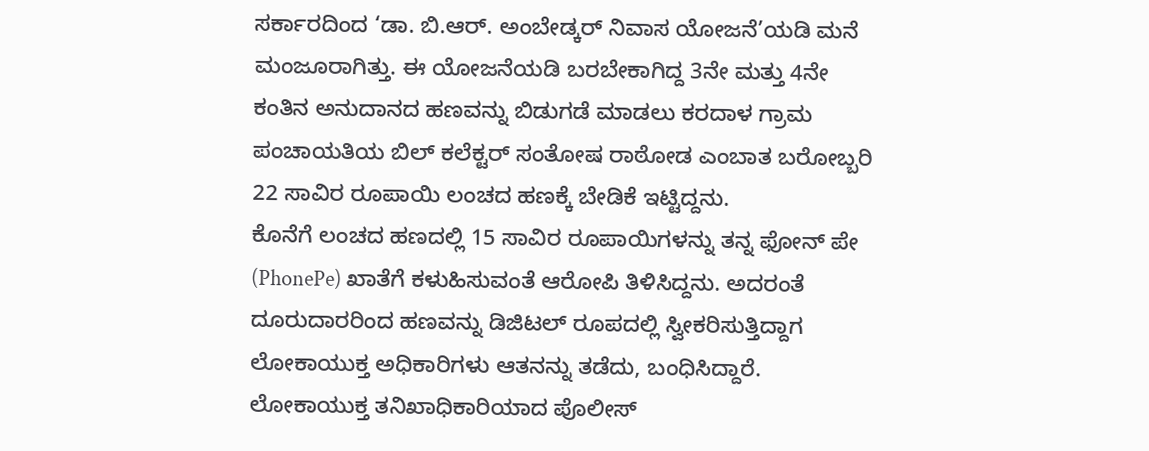ಸರ್ಕಾರದಿಂದ ‘ಡಾ. ಬಿ.ಆರ್. ಅಂಬೇಡ್ಕರ್ ನಿವಾಸ ಯೋಜನೆ’ಯಡಿ ಮನೆ ಮಂಜೂರಾಗಿತ್ತು. ಈ ಯೋಜನೆಯಡಿ ಬರಬೇಕಾಗಿದ್ದ 3ನೇ ಮತ್ತು 4ನೇ ಕಂತಿನ ಅನುದಾನದ ಹಣವನ್ನು ಬಿಡುಗಡೆ ಮಾಡಲು ಕರದಾಳ ಗ್ರಾಮ ಪಂಚಾಯತಿಯ ಬಿಲ್ ಕಲೆಕ್ಟರ್ ಸಂತೋಷ ರಾಠೋಡ ಎಂಬಾತ ಬರೋಬ್ಬರಿ 22 ಸಾವಿರ ರೂಪಾಯಿ ಲಂಚದ ಹಣಕ್ಕೆ ಬೇಡಿಕೆ ಇಟ್ಟಿದ್ದನು.
ಕೊನೆಗೆ ಲಂಚದ ಹಣದಲ್ಲಿ 15 ಸಾವಿರ ರೂಪಾಯಿಗಳನ್ನು ತನ್ನ ಫೋನ್ ಪೇ (PhonePe) ಖಾತೆಗೆ ಕಳುಹಿಸುವಂತೆ ಆರೋಪಿ ತಿಳಿಸಿದ್ದನು. ಅದರಂತೆ ದೂರುದಾರರಿಂದ ಹಣವನ್ನು ಡಿಜಿಟಲ್ ರೂಪದಲ್ಲಿ ಸ್ವೀಕರಿಸುತ್ತಿದ್ದಾಗ ಲೋಕಾಯುಕ್ತ ಅಧಿಕಾರಿಗಳು ಆತನನ್ನು ತಡೆದು, ಬಂಧಿಸಿದ್ದಾರೆ.
ಲೋಕಾಯುಕ್ತ ತನಿಖಾಧಿಕಾರಿಯಾದ ಪೊಲೀಸ್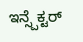ಇನ್ಸ್ಪೆಕ್ಟರ್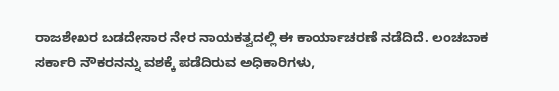ರಾಜಶೇಖರ ಬಡದೇಸಾರ ನೇರ ನಾಯಕತ್ವದಲ್ಲಿ ಈ ಕಾರ್ಯಾಚರಣೆ ನಡೆದಿದೆ. ಲಂಚಬಾಕ ಸರ್ಕಾರಿ ನೌಕರನನ್ನು ವಶಕ್ಕೆ ಪಡೆದಿರುವ ಅಧಿಕಾರಿಗಳು,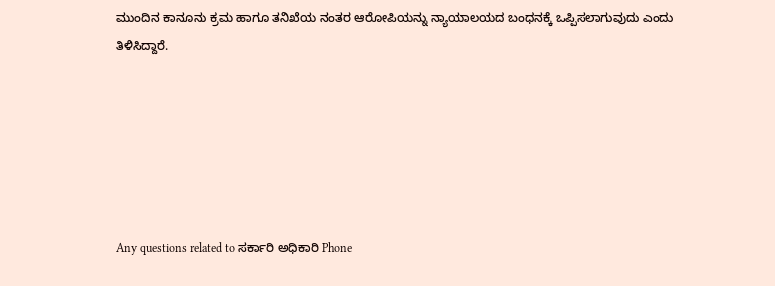ಮುಂದಿನ ಕಾನೂನು ಕ್ರಮ ಹಾಗೂ ತನಿಖೆಯ ನಂತರ ಆರೋಪಿಯನ್ನು ನ್ಯಾಯಾಲಯದ ಬಂಧನಕ್ಕೆ ಒಪ್ಪಿಸಲಾಗುವುದು ಎಂದು ತಿಳಿಸಿದ್ದಾರೆ.






Any questions related to ಸರ್ಕಾರಿ ಅಧಿಕಾರಿ Phone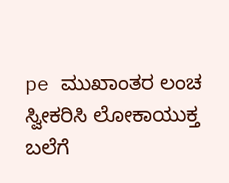pe ಮುಖಾಂತರ ಲಂಚ ಸ್ವೀಕರಿಸಿ ಲೋಕಾಯುಕ್ತ ಬಲೆಗೆ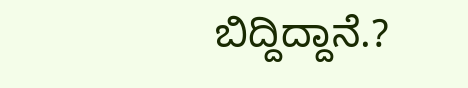ಬಿದ್ದಿದ್ದಾನೆ.?